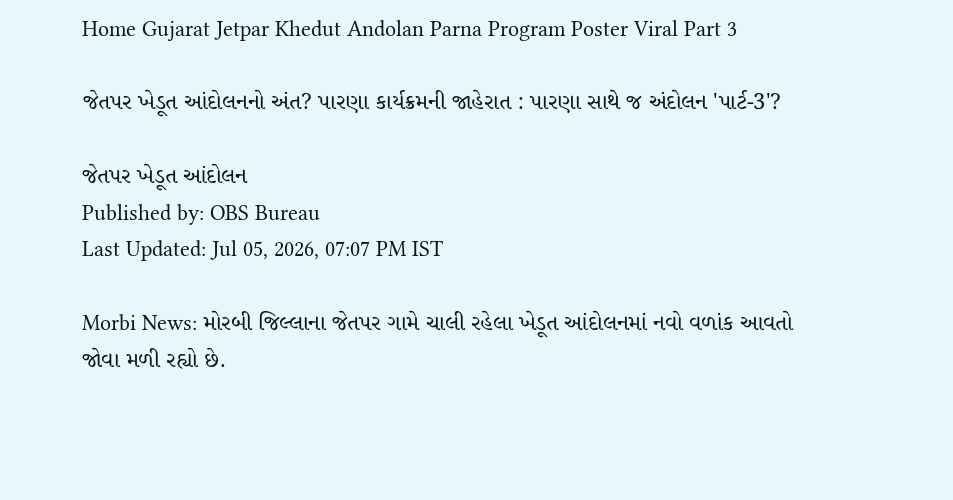Home Gujarat Jetpar Khedut Andolan Parna Program Poster Viral Part 3

જેતપર ખેડૂત આંદોલનનો અંત? પારણા કાર્યક્રમની જાહેરાત : પારણા સાથે જ અંદોલન 'પાર્ટ-3'?

જેતપર ખેડૂત આંદોલન
Published by: OBS Bureau
Last Updated: Jul 05, 2026, 07:07 PM IST

Morbi News: મોરબી જિલ્લાના જેતપર ગામે ચાલી રહેલા ખેડૂત આંદોલનમાં નવો વળાંક આવતો જોવા મળી રહ્યો છે.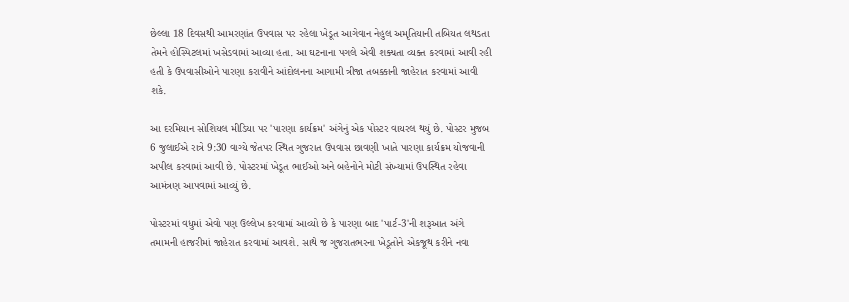છેલ્લા 18 દિવસથી આમરણાંત ઉપવાસ પર રહેલા ખેડૂત આગેવાન નેહુલ અમૃતિયાની તબિયત લથડતા તેમને હોસ્પિટલમાં ખસેડવામાં આવ્યા હતા. આ ઘટનાના પગલે એવી શક્યતા વ્યક્ત કરવામાં આવી રહી હતી કે ઉપવાસીઓને પારણા કરાવીને આંદોલનના આગામી ત્રીજા તબક્કાની જાહેરાત કરવામાં આવી શકે.

આ દરમિયાન સોશિયલ મીડિયા પર 'પારણા કાર્યક્રમ' અંગેનું એક પોસ્ટર વાયરલ થયું છે. પોસ્ટર મુજબ 6 જુલાઈએ રાત્રે 9:30 વાગ્યે જેતપર સ્થિત ગુજરાત ઉપવાસ છાવણી ખાતે પારણા કાર્યક્રમ યોજવાની અપીલ કરવામાં આવી છે. પોસ્ટરમાં ખેડૂત ભાઈઓ અને બહેનોને મોટી સંખ્યામાં ઉપસ્થિત રહેવા આમંત્રણ આપવામાં આવ્યું છે.

પોસ્ટરમાં વધુમાં એવો પણ ઉલ્લેખ કરવામાં આવ્યો છે કે પારણા બાદ 'પાર્ટ-3'ની શરૂઆત અંગે તમામની હાજરીમાં જાહેરાત કરવામાં આવશે. સાથે જ ગુજરાતભરના ખેડૂતોને એકજૂથ કરીને નવા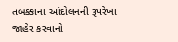તબક્કાના આંદોલનની રૂપરેખા જાહેર કરવાનો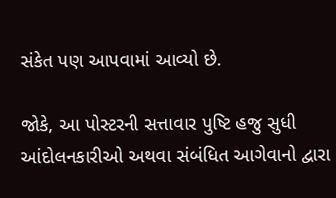સંકેત પણ આપવામાં આવ્યો છે.

જોકે, આ પોસ્ટરની સત્તાવાર પુષ્ટિ હજુ સુધી આંદોલનકારીઓ અથવા સંબંધિત આગેવાનો દ્વારા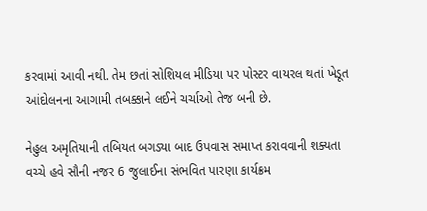કરવામાં આવી નથી. તેમ છતાં સોશિયલ મીડિયા પર પોસ્ટર વાયરલ થતાં ખેડૂત આંદોલનના આગામી તબક્કાને લઈને ચર્ચાઓ તેજ બની છે.

નેહુલ અમૃતિયાની તબિયત બગડ્યા બાદ ઉપવાસ સમાપ્ત કરાવવાની શક્યતા વચ્ચે હવે સૌની નજર 6 જુલાઈના સંભવિત પારણા કાર્યક્રમ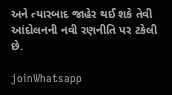અને ત્યારબાદ જાહેર થઈ શકે તેવી આંદોલનની નવી રણનીતિ પર ટકેલી છે.

joinWhatsapp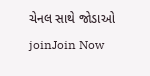ચેનલ સાથે જોડાઓ
joinJoin Now